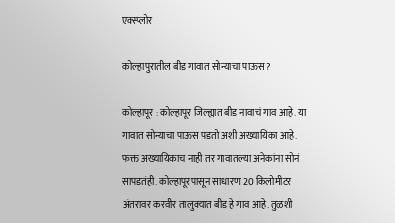एक्स्प्लोर

कोल्हापुरातील बीड गावात सोन्याचा पाऊस?

कोल्हापूर : कोल्हापूर जिल्ह्यात बीड नावाचं गाव आहे. या गावात सोन्याचा पाऊस पडतो अशी अख्यायिका आहे. फक्त अख्यायिकाच नाही तर गावातल्या अनेकांना सोनं सापडतंही. कोल्हापूरपासून साधारण 20 किलोमीटर अंतरावर करवीर तालुक्यात बीड हे गाव आहे. तुळशी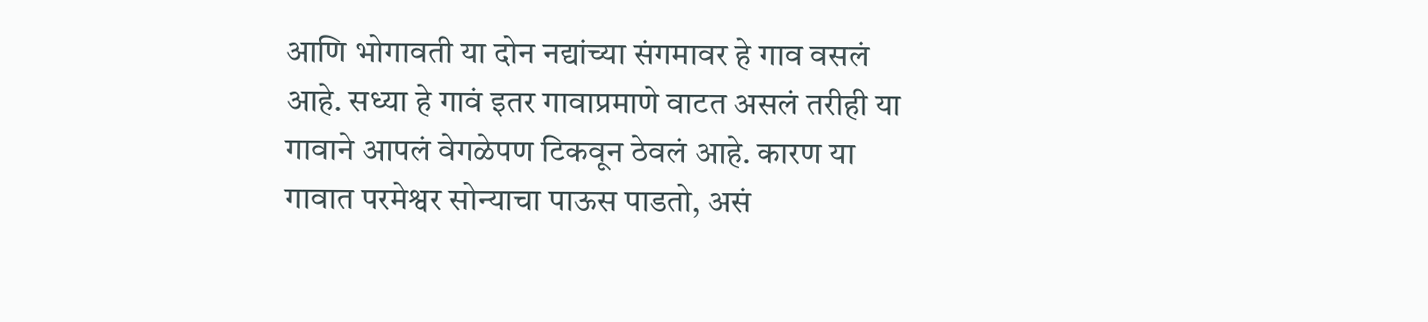आणि भोगावती या दोन नद्यांच्या संगमावर हे गाव वसलं आहे. सध्या हे गावं इतर गावाप्रमाणे वाटत असलं तरीही या गावाने आपलं वेगळेपण टिकवून ठेवलं आहे. कारण या गावात परमेश्वर सोन्याचा पाऊस पाडतो, असं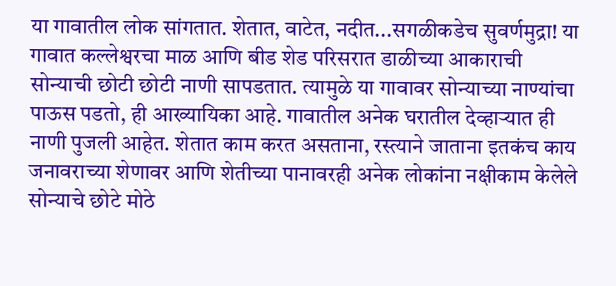या गावातील लोक सांगतात. शेतात, वाटेत, नदीत...सगळीकडेच सुवर्णमुद्रा! या गावात कल्लेश्वरचा माळ आणि बीड शेड परिसरात डाळीच्या आकाराची सोन्याची छोटी छोटी नाणी सापडतात. त्यामुळे या गावावर सोन्याच्या नाण्यांचा पाऊस पडतो, ही आख्यायिका आहे. गावातील अनेक घरातील देव्हाऱ्यात ही नाणी पुजली आहेत. शेतात काम करत असताना, रस्त्याने जाताना इतकंच काय जनावराच्या शेणावर आणि शेतीच्या पानावरही अनेक लोकांना नक्षीकाम केलेले सोन्याचे छोटे मोठे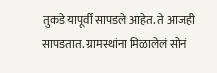तुकडे यापूर्वी सापडले आहेत. ते आजही सापडतात. ग्रामस्थांना मिळालेलं सोनं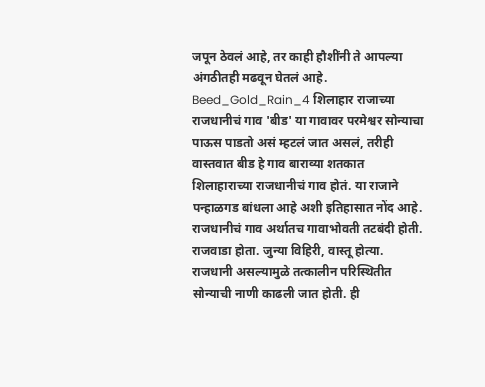जपून ठेवलं आहे, तर काही हौशींनी ते आपल्या अंगठीतही मढवून घेतलं आहे. Beed_Gold_Rain_4 शिलाहार राजाच्या राजधानीचं गाव 'बीड' या गावावर परमेश्वर सोन्याचा पाऊस पाडतो असं म्हटलं जात असलं, तरीही वास्तवात बीड हे गाव बाराव्या शतकात शिलाहाराच्या राजधानीचं गाव होतं. या राजाने पन्हाळगड बांधला आहे अशी इतिहासात नोंद आहे. राजधानीचं गाव अर्थातच गावाभोवती तटबंदी होती. राजवाडा होता. जुन्या विहिरी, वास्तू होत्या. राजधानी असल्यामुळे तत्कालीन परिस्थितीत सोन्याची नाणी काढली जात होती. ही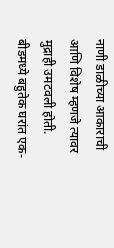नाणी डाळीच्या आकाराची आणि विशेष म्हणजे त्यावर मुद्राही उमटवली होती. बीडमध्ये बहुतेक घरांत एक-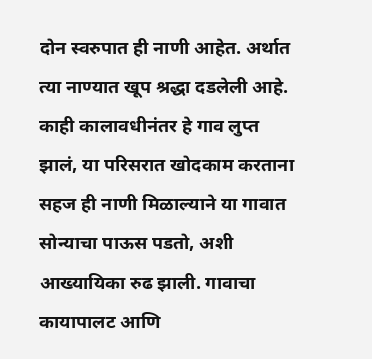दोन स्वरुपात ही नाणी आहेत. अर्थात त्या नाण्यात खूप श्रद्धा दडलेली आहे. काही कालावधीनंतर हे गाव लुप्त झालं, या परिसरात खोदकाम करताना सहज ही नाणी मिळाल्याने या गावात सोन्याचा पाऊस पडतो, अशी आख्यायिका रुढ झाली. गावाचा कायापालट आणि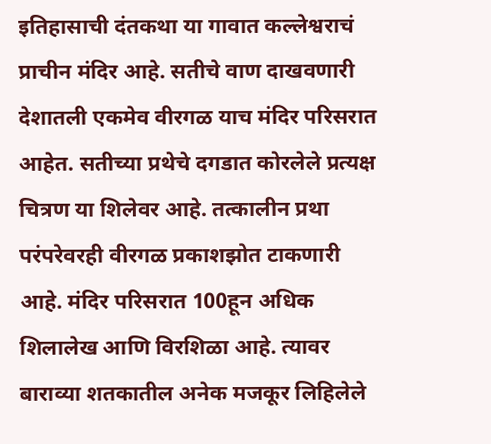इतिहासाची दंतकथा या गावात कल्लेश्वराचं प्राचीन मंदिर आहे. सतीचे वाण दाखवणारी देशातली एकमेव वीरगळ याच मंदिर परिसरात आहेत. सतीच्या प्रथेचे दगडात कोरलेले प्रत्यक्ष चित्रण या शिलेवर आहे. तत्कालीन प्रथा परंपरेवरही वीरगळ प्रकाशझोत टाकणारी आहे. मंदिर परिसरात 100हून अधिक शिलालेख आणि विरशिळा आहे. त्यावर बाराव्या शतकातील अनेक मजकूर लिहिलेले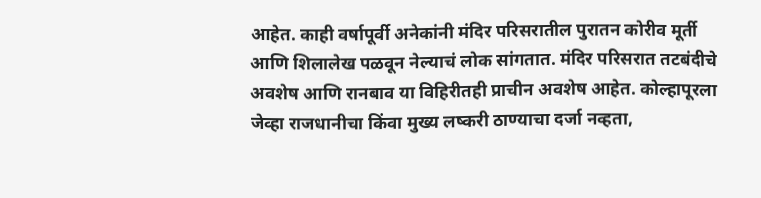आहेत. काही वर्षापूर्वी अनेकांनी मंदिर परिसरातील पुरातन कोरीव मूर्ती आणि शिलालेख पळवून नेल्याचं लोक सांगतात. मंदिर परिसरात तटबंदीचे अवशेष आणि रानबाव या विहिरीतही प्राचीन अवशेष आहेत. कोल्हापूरला जेव्हा राजधानीचा किंवा मुख्य लष्करी ठाण्याचा दर्जा नव्हता,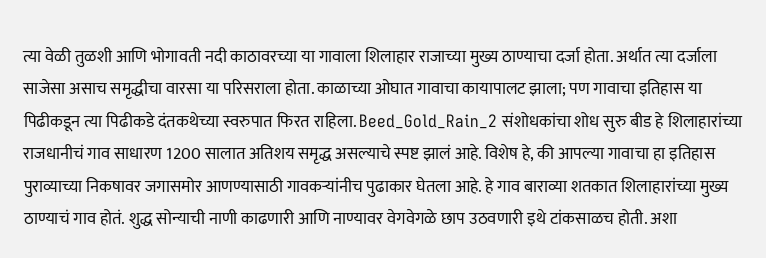त्या वेळी तुळशी आणि भोगावती नदी काठावरच्या या गावाला शिलाहार राजाच्या मुख्य ठाण्याचा दर्जा होता. अर्थात त्या दर्जाला साजेसा असाच समृद्धीचा वारसा या परिसराला होता. काळाच्या ओघात गावाचा कायापालट झाला; पण गावाचा इतिहास या पिढीकडून त्या पिढीकडे दंतकथेच्या स्वरुपात फिरत राहिला. Beed_Gold_Rain_2 संशोधकांचा शोध सुरु बीड हे शिलाहारांच्या राजधानीचं गाव साधारण 1200 सालात अतिशय समृद्ध असल्याचे स्पष्ट झालं आहे. विशेष हे, की आपल्या गावाचा हा इतिहास पुराव्याच्या निकषावर जगासमोर आणण्यासाठी गावकऱ्यांनीच पुढाकार घेतला आहे. हे गाव बाराव्या शतकात शिलाहारांच्या मुख्य ठाण्याचं गाव होतं. शुद्ध सोन्याची नाणी काढणारी आणि नाण्यावर वेगवेगळे छाप उठवणारी इथे टांकसाळच होती. अशा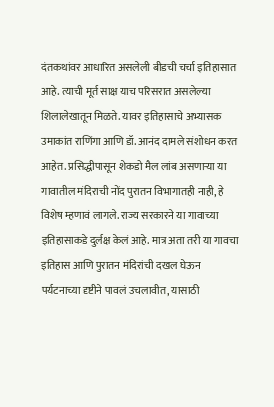दंतकथांवर आधारित असलेली बीडची चर्चा इतिहासात आहे. त्याची मूर्त साक्ष याच परिसरात असलेल्या शिलालेखातून मिळते. यावर इतिहासाचे अभ्यासक उमाकांत राणिंगा आणि डॉ. आनंद दामले संशोधन करत आहेत. प्रसिद्धीपासून शेकडो मैल लांब असणाऱ्या या गावातील मंदिराची नोंद पुरातन विभागातही नाही, हे विशेष म्हणावं लागले. राज्य सरकारने या गावाच्या इतिहासाकडे दुर्लक्ष केलं आहे. मात्र अता तरी या गावचा इतिहास आणि पुरातन मंदिरांची दखल घेऊन पर्यटनाच्या दृष्टीने पावलं उचलावीत, यासाठी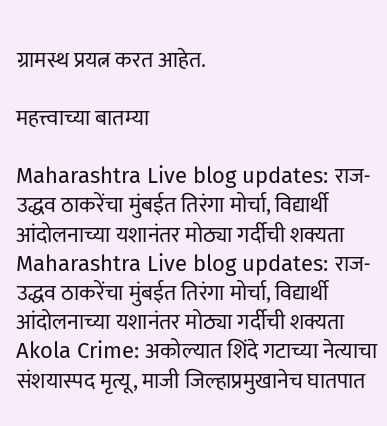ग्रामस्थ प्रयत्न करत आहेत.

महत्त्वाच्या बातम्या

Maharashtra Live blog updates: राज-उद्धव ठाकरेंचा मुंबईत तिरंगा मोर्चा, विद्यार्थी आंदोलनाच्या यशानंतर मोठ्या गर्दीची शक्यता
Maharashtra Live blog updates: राज-उद्धव ठाकरेंचा मुंबईत तिरंगा मोर्चा, विद्यार्थी आंदोलनाच्या यशानंतर मोठ्या गर्दीची शक्यता
Akola Crime: अकोल्यात शिंदे गटाच्या नेत्याचा संशयास्पद मृत्यू, माजी जिल्हाप्रमुखानेच घातपात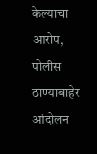केल्याचा आरोप, पोलीस ठाण्याबाहेर आंदोलन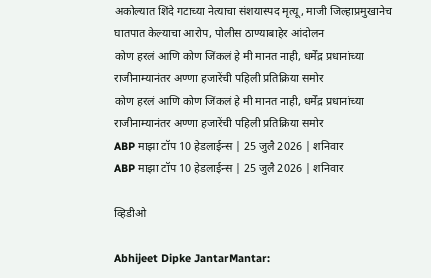अकोल्यात शिंदे गटाच्या नेत्याचा संशयास्पद मृत्यू, माजी जिल्हाप्रमुखानेच घातपात केल्याचा आरोप, पोलीस ठाण्याबाहेर आंदोलन
कोण हरलं आणि कोण जिंकलं हे मी मानत नाही, धर्मेंद्र प्रधानांच्या राजीनाम्यानंतर अण्णा हजारेंची पहिली प्रतिक्रिया समोर
कोण हरलं आणि कोण जिंकलं हे मी मानत नाही, धर्मेंद्र प्रधानांच्या राजीनाम्यानंतर अण्णा हजारेंची पहिली प्रतिक्रिया समोर
ABP माझा टॉप 10 हेडलाईन्स | 25 जुलै 2026 | शनिवार
ABP माझा टॉप 10 हेडलाईन्स | 25 जुलै 2026 | शनिवार

व्हिडीओ

Abhijeet Dipke JantarMantar: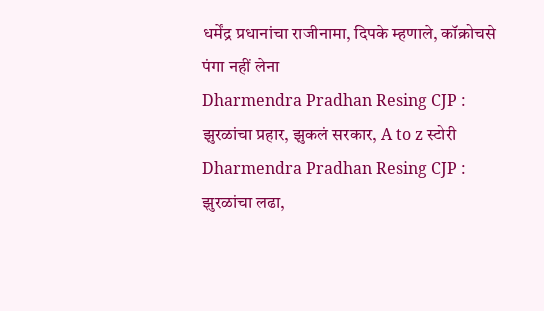धर्मेंद्र प्रधानांचा राजीनामा, दिपके म्हणाले, कॉक्रोचसे पंगा नहीं लेना
Dharmendra Pradhan Resing CJP : झुरळांचा प्रहार, झुकलं सरकार, A to z स्टोरी
Dharmendra Pradhan Resing CJP : झुरळांचा लढा,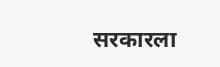सरकारला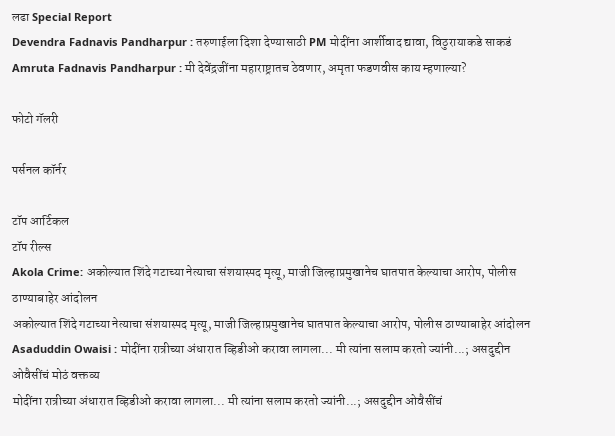लढा Special Report
Devendra Fadnavis Pandharpur : तरुणाईला दिशा देण्यासाठी PM मोदींना आर्शीवाद द्यावा, विठुरायाकडे साकडं
Amruta Fadnavis Pandharpur : मी देवेंद्रजींना महाराष्ट्रातच ठेवणार, अमृता फडणवीस काय म्हणाल्या?

फोटो गॅलरी

पर्सनल कॉर्नर

टॉप आर्टिकल
टॉप रील्स
Akola Crime: अकोल्यात शिंदे गटाच्या नेत्याचा संशयास्पद मृत्यू, माजी जिल्हाप्रमुखानेच घातपात केल्याचा आरोप, पोलीस ठाण्याबाहेर आंदोलन
अकोल्यात शिंदे गटाच्या नेत्याचा संशयास्पद मृत्यू, माजी जिल्हाप्रमुखानेच घातपात केल्याचा आरोप, पोलीस ठाण्याबाहेर आंदोलन
Asaduddin Owaisi : मोदींना रात्रीच्या अंधारात व्हिडीओ करावा लागला... मी त्यांना सलाम करतो ज्यांनी...; असदुद्दीन ओवैसींचं मोठं वक्तव्य
मोदींना रात्रीच्या अंधारात व्हिडीओ करावा लागला... मी त्यांना सलाम करतो ज्यांनी...; असदुद्दीन ओवैसींचं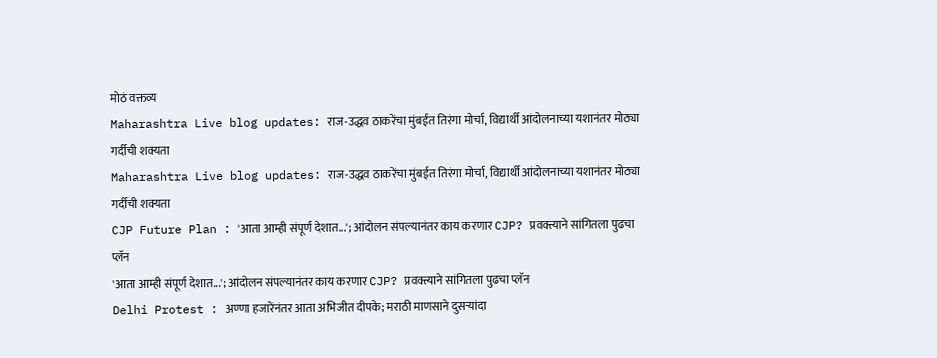मोठं वक्तव्य
Maharashtra Live blog updates: राज-उद्धव ठाकरेंचा मुंबईत तिरंगा मोर्चा, विद्यार्थी आंदोलनाच्या यशानंतर मोठ्या गर्दीची शक्यता
Maharashtra Live blog updates: राज-उद्धव ठाकरेंचा मुंबईत तिरंगा मोर्चा, विद्यार्थी आंदोलनाच्या यशानंतर मोठ्या गर्दीची शक्यता
CJP Future Plan : 'आता आम्ही संपूर्ण देशात...'; आंदोलन संपल्यानंतर काय करणार CJP? प्रवक्त्याने सांगितला पुढचा प्लॅन
'आता आम्ही संपूर्ण देशात...'; आंदोलन संपल्यानंतर काय करणार CJP? प्रवक्त्याने सांगितला पुढचा प्लॅन
Delhi Protest : अण्णा हजारेंनंतर आता अभिजीत दीपके; मराठी माणसाने दुसऱ्यांदा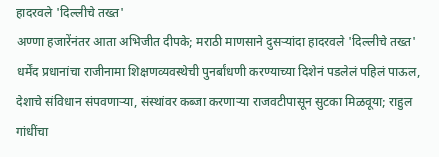हादरवले 'दिल्लीचे तख्त'
अण्णा हजारेंनंतर आता अभिजीत दीपके; मराठी माणसाने दुसऱ्यांदा हादरवले 'दिल्लीचे तख्त'
धर्मेंद प्रधानांचा राजीनामा शिक्षणव्यवस्थेची पुनर्बांधणी करण्याच्या दिशेनं पडलेलं पहिलं पाऊल, देशाचे संविधान संपवणाऱ्या, संस्थांवर कब्जा करणाऱ्या राजवटीपासून सुटका मिळवूया; राहुल गांधींचा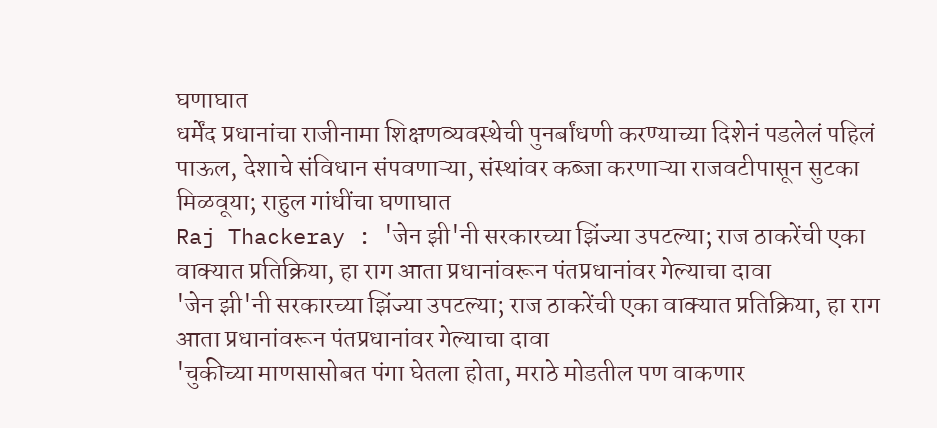घणाघात
धर्मेंद प्रधानांचा राजीनामा शिक्षणव्यवस्थेची पुनर्बांधणी करण्याच्या दिशेनं पडलेलं पहिलं पाऊल, देशाचे संविधान संपवणाऱ्या, संस्थांवर कब्जा करणाऱ्या राजवटीपासून सुटका मिळवूया; राहुल गांधींचा घणाघात
Raj Thackeray : 'जेन झी'नी सरकारच्या झिंज्या उपटल्या; राज ठाकरेंची एका वाक्यात प्रतिक्रिया, हा राग आता प्रधानांवरून पंतप्रधानांवर गेल्याचा दावा
'जेन झी'नी सरकारच्या झिंज्या उपटल्या; राज ठाकरेंची एका वाक्यात प्रतिक्रिया, हा राग आता प्रधानांवरून पंतप्रधानांवर गेल्याचा दावा
'चुकीच्या माणसासोबत पंगा घेतला होता, मराठे मोडतील पण वाकणार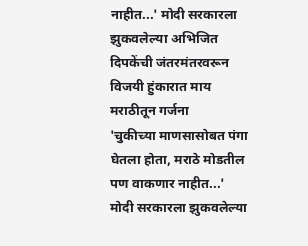नाहीत...' मोदी सरकारला झुकवलेल्या अभिजित दिपकेंची जंतरमंतरवरून विजयी हुंकारात माय मराठीतून गर्जना
'चुकीच्या माणसासोबत पंगा घेतला होता, मराठे मोडतील पण वाकणार नाहीत...' मोदी सरकारला झुकवलेल्या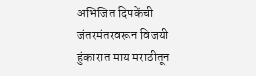अभिजित दिपकेंची जंतरमंतरवरून विजयी हुंकारात माय मराठीतून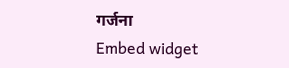गर्जना
Embed widget